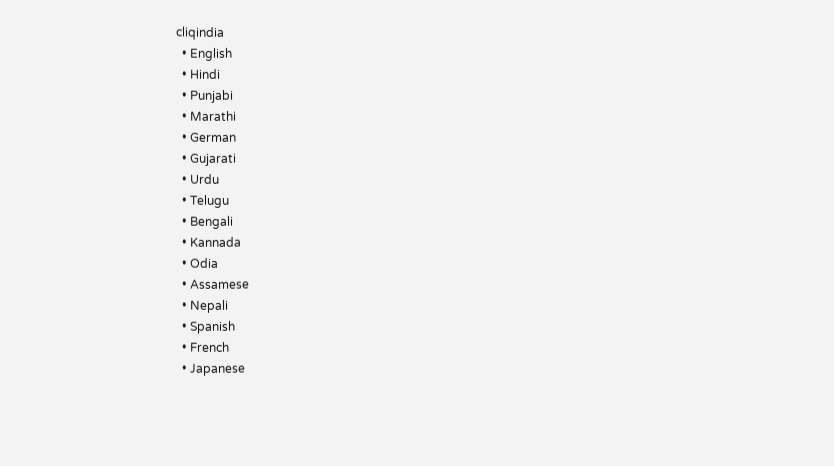cliqindia
  • English
  • Hindi
  • Punjabi
  • Marathi
  • German
  • Gujarati
  • Urdu
  • Telugu
  • Bengali
  • Kannada
  • Odia
  • Assamese
  • Nepali
  • Spanish
  • French
  • Japanese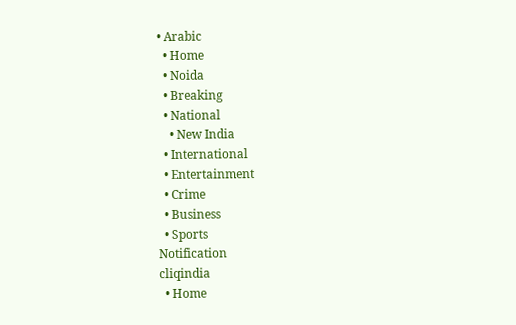• Arabic
  • Home
  • Noida
  • Breaking
  • National
    • New India
  • International
  • Entertainment
  • Crime
  • Business
  • Sports
Notification
cliqindia
  • Home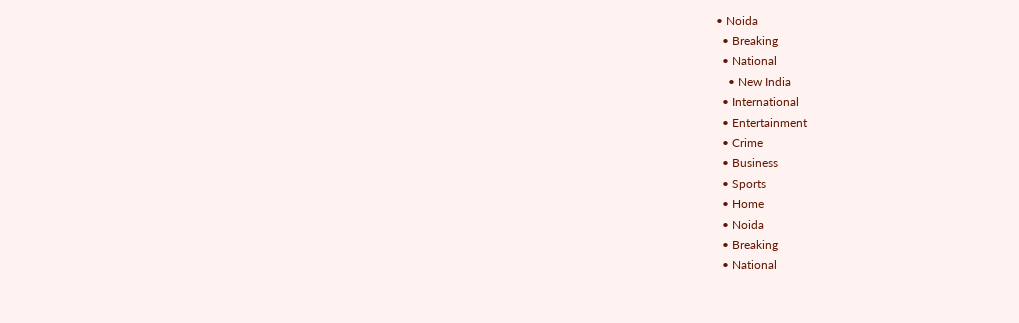• Noida
  • Breaking
  • National
    • New India
  • International
  • Entertainment
  • Crime
  • Business
  • Sports
  • Home
  • Noida
  • Breaking
  • National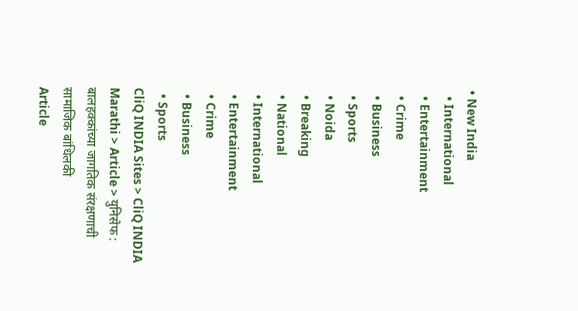• New India
  • International
  • Entertainment
  • Crime
  • Business
  • Sports
  • Noida
  • Breaking
  • National
  • International
  • Entertainment
  • Crime
  • Business
  • Sports
CliQ INDIA Sites > CliQ INDIA Marathi > Article > युनिसेफ : बालहक्कांच्या जागतिक संरक्षणाची सामाजिक बांधिलकी
Article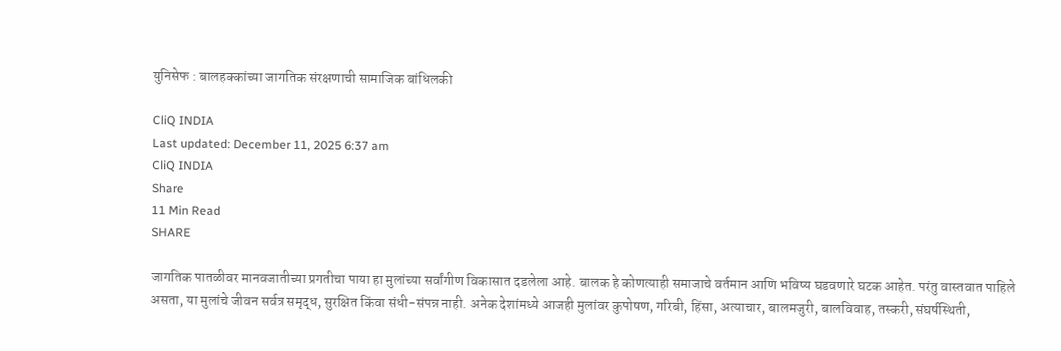युनिसेफ : बालहक्कांच्या जागतिक संरक्षणाची सामाजिक बांधिलकी

CliQ INDIA
Last updated: December 11, 2025 6:37 am
CliQ INDIA
Share
11 Min Read
SHARE

जागतिक पातळीवर मानवजातीच्या प्रगतीचा पाया हा मुलांच्या सर्वांगीण विकासात दडलेला आहे. बालक हे कोणत्याही समाजाचे वर्तमान आणि भविष्य घडवणारे घटक आहेत. परंतु वास्तवात पाहिले असता, या मुलांचे जीवन सर्वत्र समृद्ध, सुरक्षित किंवा संधी-संपन्न नाही. अनेक देशांमध्ये आजही मुलांवर कुपोषण, गरिबी, हिंसा, अत्याचार, बालमजुरी, बालविवाह, तस्करी, संघर्षस्थिती,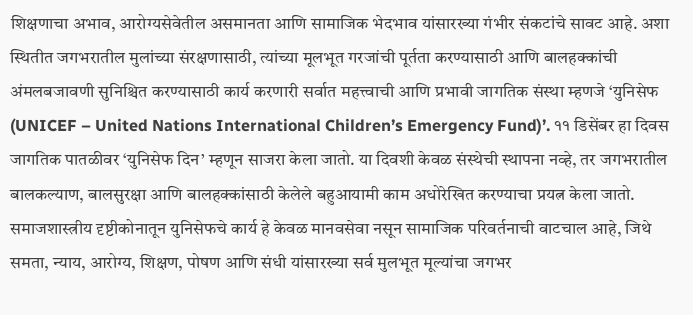शिक्षणाचा अभाव, आरोग्यसेवेतील असमानता आणि सामाजिक भेदभाव यांसारख्या गंभीर संकटांचे सावट आहे. अशा स्थितीत जगभरातील मुलांच्या संरक्षणासाठी, त्यांच्या मूलभूत गरजांची पूर्तता करण्यासाठी आणि बालहक्कांची अंमलबजावणी सुनिश्चित करण्यासाठी कार्य करणारी सर्वात महत्त्वाची आणि प्रभावी जागतिक संस्था म्हणजे ‘युनिसेफ (UNICEF – United Nations International Children’s Emergency Fund)’. ११ डिसेंबर हा दिवस जागतिक पातळीवर ‘युनिसेफ दिन’ म्हणून साजरा केला जातो. या दिवशी केवळ संस्थेची स्थापना नव्हे, तर जगभरातील बालकल्याण, बालसुरक्षा आणि बालहक्कांसाठी केलेले बहुआयामी काम अधोरेखित करण्याचा प्रयत्न केला जातो. समाजशास्त्रीय दृष्टीकोनातून युनिसेफचे कार्य हे केवळ मानवसेवा नसून सामाजिक परिवर्तनाची वाटचाल आहे, जिथे समता, न्याय, आरोग्य, शिक्षण, पोषण आणि संधी यांसारख्या सर्व मुलभूत मूल्यांचा जगभर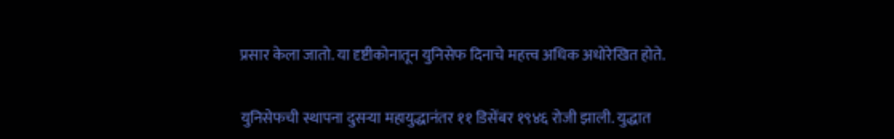प्रसार केला जातो. या दृष्टीकोनातून युनिसेफ दिनाचे महत्त्व अधिक अधोरेखित होते.

युनिसेफची स्थापना दुसऱ्या महायुद्धानंतर ११ डिसेंबर १९४६ रोजी झाली. युद्धात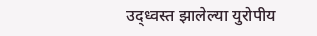उद्ध्वस्त झालेल्या युरोपीय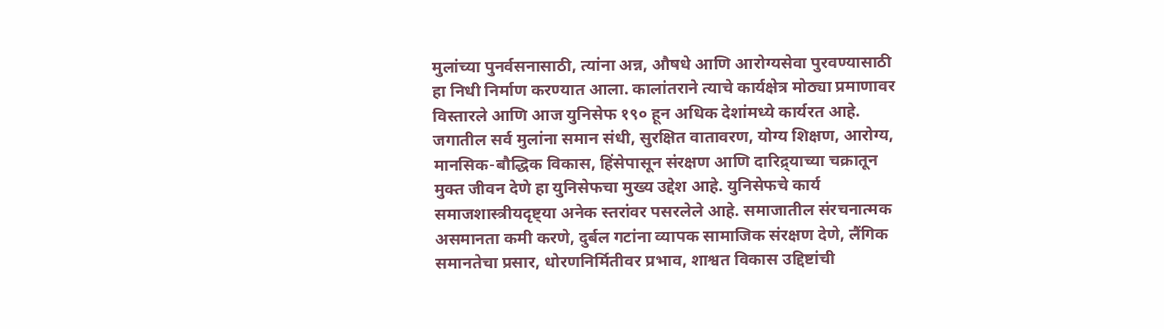मुलांच्या पुनर्वसनासाठी, त्यांना अन्न, औषधे आणि आरोग्यसेवा पुरवण्यासाठी हा निधी निर्माण करण्यात आला. कालांतराने त्याचे कार्यक्षेत्र मोठ्या प्रमाणावर विस्तारले आणि आज युनिसेफ १९० हून अधिक देशांमध्ये कार्यरत आहे. जगातील सर्व मुलांना समान संधी, सुरक्षित वातावरण, योग्य शिक्षण, आरोग्य, मानसिक-बौद्धिक विकास, हिंसेपासून संरक्षण आणि दारिद्र्याच्या चक्रातून मुक्त जीवन देणे हा युनिसेफचा मुख्य उद्देश आहे. युनिसेफचे कार्य समाजशास्त्रीयदृष्ट्या अनेक स्तरांवर पसरलेले आहे. समाजातील संरचनात्मक असमानता कमी करणे, दुर्बल गटांना व्यापक सामाजिक संरक्षण देणे, लैंगिक समानतेचा प्रसार, धोरणनिर्मितीवर प्रभाव, शाश्वत विकास उद्दिष्टांची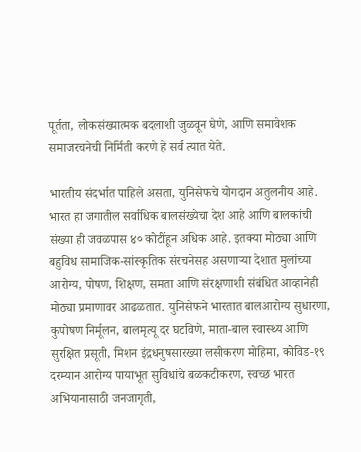पूर्तता, लोकसंख्यात्मक बदलाशी जुळवून घेणे, आणि समावेशक समाजरचनेची निर्मिती करणे हे सर्व त्यात येते.

भारतीय संदर्भात पाहिले असता, युनिसेफचे योगदान अतुलनीय आहे. भारत हा जगातील सर्वाधिक बालसंख्येचा देश आहे आणि बालकांची संख्या ही जवळपास ४० कोटींहून अधिक आहे. इतक्या मोठ्या आणि बहुविध सामाजिक-सांस्कृतिक संरचनेसह असणाऱ्या देशात मुलांच्या आरोग्य, पोषण, शिक्षण, समता आणि संरक्षणाशी संबंधित आव्हानेही मोठ्या प्रमाणावर आढळतात. युनिसेफने भारतात बालआरोग्य सुधारणा, कुपोषण निर्मूलन, बालमृत्यू दर घटविणे, माता-बाल स्वास्थ्य आणि सुरक्षित प्रसूती, मिशन इंद्रधनुषसारख्या लसीकरण मोहिमा, कोविड-१९ दरम्यान आरोग्य पायाभूत सुविधांचे बळकटीकरण, स्वच्छ भारत अभियानासाठी जनजागृती,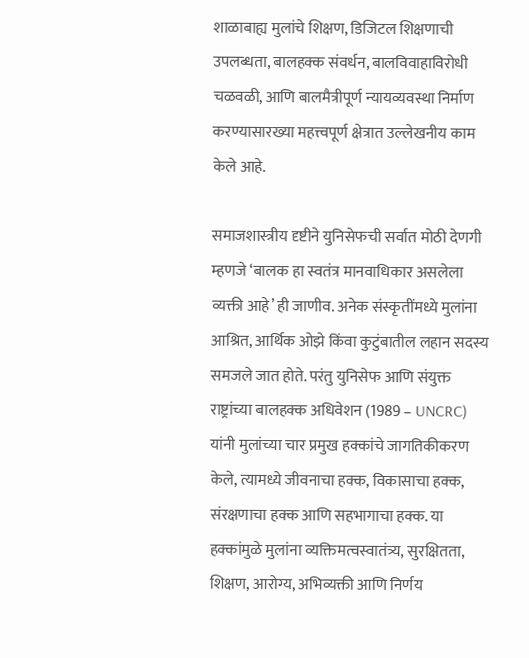शाळाबाह्य मुलांचे शिक्षण, डिजिटल शिक्षणाची उपलब्धता, बालहक्क संवर्धन, बालविवाहाविरोधी चळवळी, आणि बालमैत्रीपूर्ण न्यायव्यवस्था निर्माण करण्यासारख्या महत्त्वपूर्ण क्षेत्रात उल्लेखनीय काम केले आहे.

समाजशास्त्रीय दृष्टीने युनिसेफची सर्वात मोठी देणगी म्हणजे ‘बालक हा स्वतंत्र मानवाधिकार असलेला व्यक्ती आहे’ ही जाणीव. अनेक संस्कृतींमध्ये मुलांना आश्रित, आर्थिक ओझे किंवा कुटुंबातील लहान सदस्य समजले जात होते. परंतु युनिसेफ आणि संयुक्त राष्ट्रांच्या बालहक्क अधिवेशन (1989 – UNCRC) यांनी मुलांच्या चार प्रमुख हक्कांचे जागतिकीकरण केले, त्यामध्ये जीवनाचा हक्क, विकासाचा हक्क, संरक्षणाचा हक्क आणि सहभागाचा हक्क. या हक्कांमुळे मुलांना व्यक्तिमत्वस्वातंत्र्य, सुरक्षितता, शिक्षण, आरोग्य, अभिव्यक्ती आणि निर्णय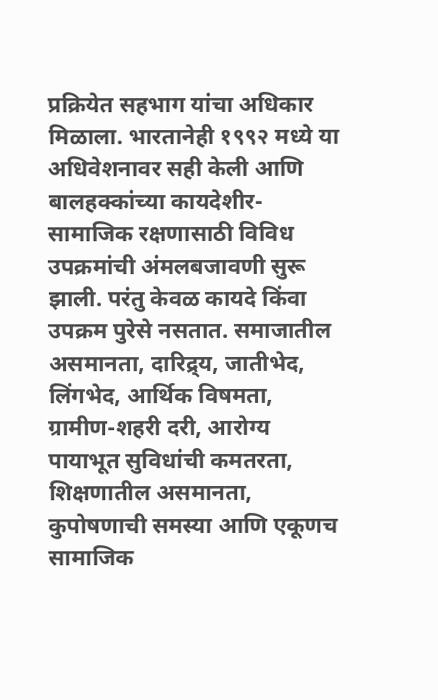प्रक्रियेत सहभाग यांचा अधिकार मिळाला. भारतानेही १९९२ मध्ये या अधिवेशनावर सही केली आणि बालहक्कांच्या कायदेशीर-सामाजिक रक्षणासाठी विविध उपक्रमांची अंमलबजावणी सुरू झाली. परंतु केवळ कायदे किंवा उपक्रम पुरेसे नसतात. समाजातील असमानता, दारिद्र्य, जातीभेद, लिंगभेद, आर्थिक विषमता, ग्रामीण-शहरी दरी, आरोग्य पायाभूत सुविधांची कमतरता, शिक्षणातील असमानता, कुपोषणाची समस्या आणि एकूणच सामाजिक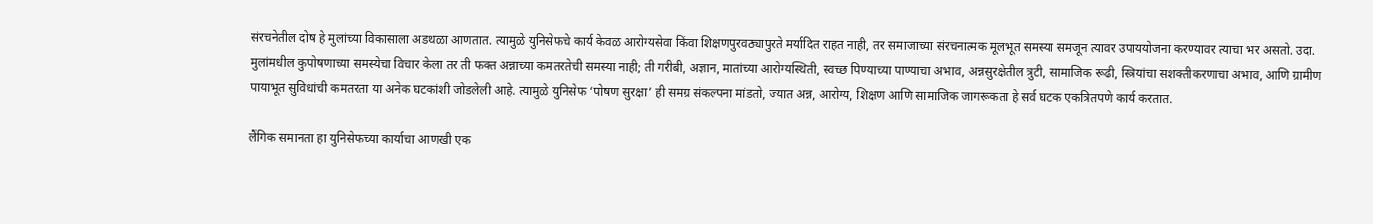संरचनेतील दोष हे मुलांच्या विकासाला अडथळा आणतात. त्यामुळे युनिसेफचे कार्य केवळ आरोग्यसेवा किंवा शिक्षणपुरवठ्यापुरते मर्यादित राहत नाही, तर समाजाच्या संरचनात्मक मूलभूत समस्या समजून त्यावर उपाययोजना करण्यावर त्याचा भर असतो. उदा. मुलांमधील कुपोषणाच्या समस्येचा विचार केला तर ती फक्त अन्नाच्या कमतरतेची समस्या नाही; ती गरीबी, अज्ञान, मातांच्या आरोग्यस्थिती, स्वच्छ पिण्याच्या पाण्याचा अभाव, अन्नसुरक्षेतील त्रुटी, सामाजिक रूढी, स्त्रियांचा सशक्तीकरणाचा अभाव, आणि ग्रामीण पायाभूत सुविधांची कमतरता या अनेक घटकांशी जोडलेली आहे. त्यामुळे युनिसेफ ‘पोषण सुरक्षा’ ही समग्र संकल्पना मांडतो, ज्यात अन्न, आरोग्य, शिक्षण आणि सामाजिक जागरूकता हे सर्व घटक एकत्रितपणे कार्य करतात.

लैंगिक समानता हा युनिसेफच्या कार्याचा आणखी एक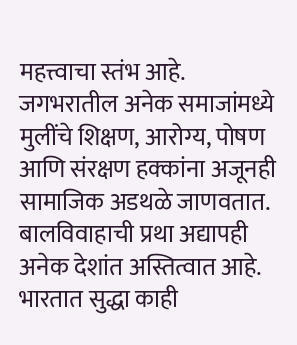महत्त्वाचा स्तंभ आहे. जगभरातील अनेक समाजांमध्ये मुलींचे शिक्षण, आरोग्य, पोषण आणि संरक्षण हक्कांना अजूनही सामाजिक अडथळे जाणवतात. बालविवाहाची प्रथा अद्यापही अनेक देशांत अस्तित्वात आहे. भारतात सुद्धा काही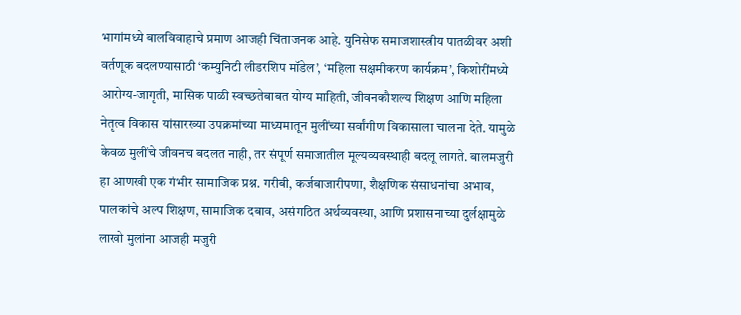भागांमध्ये बालविवाहाचे प्रमाण आजही चिंताजनक आहे. युनिसेफ समाजशास्त्रीय पातळीवर अशी वर्तणूक बदलण्यासाठी ‘कम्युनिटी लीडरशिप मॉडेल’, ‘महिला सक्षमीकरण कार्यक्रम’, किशोरींमध्ये आरोग्य-जागृती, मासिक पाळी स्वच्छतेबाबत योग्य माहिती, जीवनकौशल्य शिक्षण आणि महिला नेतृत्व विकास यांसारख्या उपक्रमांच्या माध्यमातून मुलींच्या सर्वांगीण विकासाला चालना देते. यामुळे केवळ मुलींचे जीवनच बदलत नाही, तर संपूर्ण समाजातील मूल्यव्यवस्थाही बदलू लागते. बालमजुरी हा आणखी एक गंभीर सामाजिक प्रश्न. गरीबी, कर्जबाजारीपणा, शैक्षणिक संसाधनांचा अभाव, पालकांचे अल्प शिक्षण, सामाजिक दबाव, असंगठित अर्थव्यवस्था, आणि प्रशासनाच्या दुर्लक्षामुळे लाखो मुलांना आजही मजुरी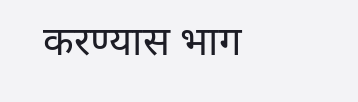करण्यास भाग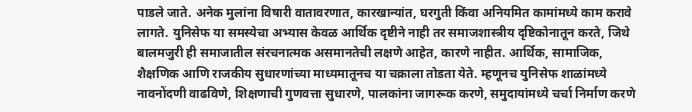पाडले जाते. अनेक मुलांना विषारी वातावरणात, कारखान्यांत, घरगुती किंवा अनियमित कामांमध्ये काम करावे लागते. युनिसेफ या समस्येचा अभ्यास केवळ आर्थिक दृष्टीने नाही तर समाजशास्त्रीय दृष्टिकोनातून करते, जिथे बालमजुरी ही समाजातील संरचनात्मक असमानतेची लक्षणे आहेत, कारणे नाहीत. आर्थिक, सामाजिक, शैक्षणिक आणि राजकीय सुधारणांच्या माध्यमातूनच या चक्राला तोडता येते. म्हणूनच युनिसेफ शाळांमध्ये नावनोंदणी वाढविणे, शिक्षणाची गुणवत्ता सुधारणे, पालकांना जागरूक करणे, समुदायांमध्ये चर्चा निर्माण करणे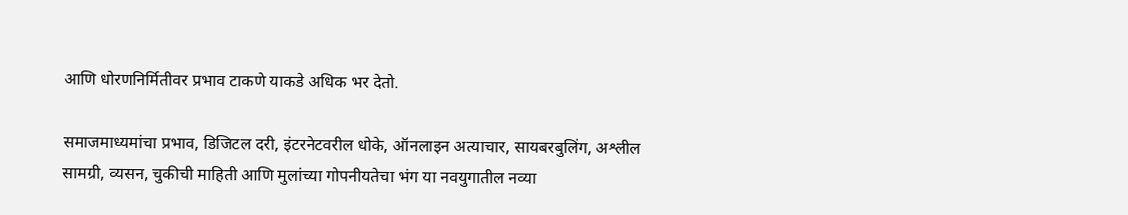आणि धोरणनिर्मितीवर प्रभाव टाकणे याकडे अधिक भर देतो.

समाजमाध्यमांचा प्रभाव, डिजिटल दरी, इंटरनेटवरील धोके, ऑनलाइन अत्याचार, सायबरबुलिंग, अश्लील सामग्री, व्यसन, चुकीची माहिती आणि मुलांच्या गोपनीयतेचा भंग या नवयुगातील नव्या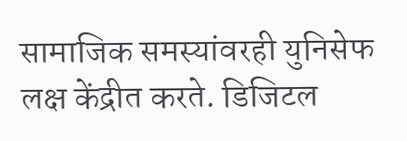सामाजिक समस्यांवरही युनिसेफ लक्ष केंद्रीत करते. डिजिटल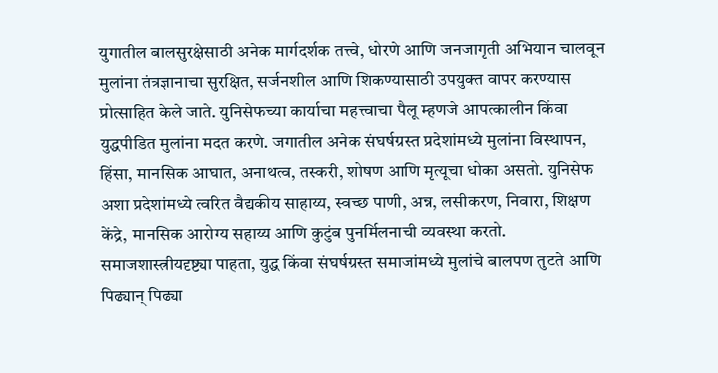युगातील बालसुरक्षेसाठी अनेक मार्गदर्शक तत्त्वे, धोरणे आणि जनजागृती अभियान चालवून मुलांना तंत्रज्ञानाचा सुरक्षित, सर्जनशील आणि शिकण्यासाठी उपयुक्त वापर करण्यास प्रोत्साहित केले जाते. युनिसेफच्या कार्याचा महत्त्वाचा पैलू म्हणजे आपत्कालीन किंवा युद्धपीडित मुलांना मदत करणे. जगातील अनेक संघर्षग्रस्त प्रदेशांमध्ये मुलांना विस्थापन, हिंसा, मानसिक आघात, अनाथत्व, तस्करी, शोषण आणि मृत्यूचा धोका असतो. युनिसेफ अशा प्रदेशांमध्ये त्वरित वैद्यकीय साहाय्य, स्वच्छ पाणी, अन्न, लसीकरण, निवारा, शिक्षण केंद्रे, मानसिक आरोग्य सहाय्य आणि कुटुंब पुनर्मिलनाची व्यवस्था करतो. समाजशास्त्रीयदृष्ट्या पाहता, युद्ध किंवा संघर्षग्रस्त समाजांमध्ये मुलांचे बालपण तुटते आणि पिढ्यान् पिढ्या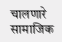चालणारे सामाजिक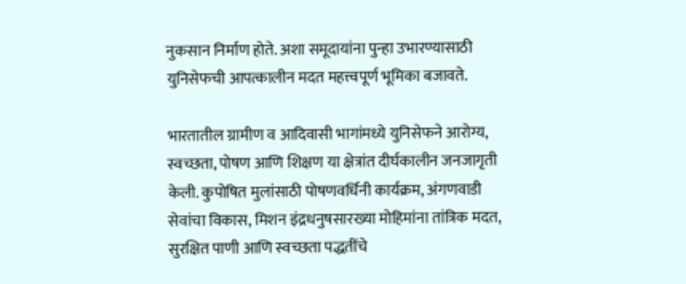नुकसान निर्माण होते. अशा समूदायांना पुन्हा उभारण्यासाठी युनिसेफची आपत्कालीन मदत महत्त्वपूर्ण भूमिका बजावते.

भारतातील ग्रामीण व आदिवासी भागांमध्ये युनिसेफने आरोग्य, स्वच्छता, पोषण आणि शिक्षण या क्षेत्रांत दीर्घकालीन जनजागृती केली. कुपोषित मुलांसाठी पोषणवर्धिनी कार्यक्रम, अंगणवाडी सेवांचा विकास, मिशन इंद्रधनुषसारख्या मोहिमांना तांत्रिक मदत, सुरक्षित पाणी आणि स्वच्छता पद्धतींचे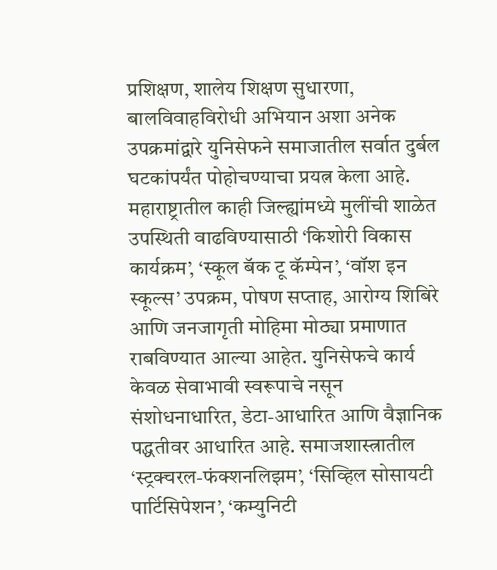प्रशिक्षण, शालेय शिक्षण सुधारणा, बालविवाहविरोधी अभियान अशा अनेक उपक्रमांद्वारे युनिसेफने समाजातील सर्वात दुर्बल घटकांपर्यंत पोहोचण्याचा प्रयत्न केला आहे. महाराष्ट्रातील काही जिल्ह्यांमध्ये मुलींची शाळेत उपस्थिती वाढविण्यासाठी ‘किशोरी विकास कार्यक्रम’, ‘स्कूल बॅक टू कॅम्पेन’, ‘वॉश इन स्कूल्स’ उपक्रम, पोषण सप्ताह, आरोग्य शिबिरे आणि जनजागृती मोहिमा मोठ्या प्रमाणात राबविण्यात आल्या आहेत. युनिसेफचे कार्य केवळ सेवाभावी स्वरूपाचे नसून संशोधनाधारित, डेटा-आधारित आणि वैज्ञानिक पद्धतीवर आधारित आहे. समाजशास्त्रातील ‘स्ट्रक्चरल-फंक्शनलिझम’, ‘सिव्हिल सोसायटी पार्टिसिपेशन’, ‘कम्युनिटी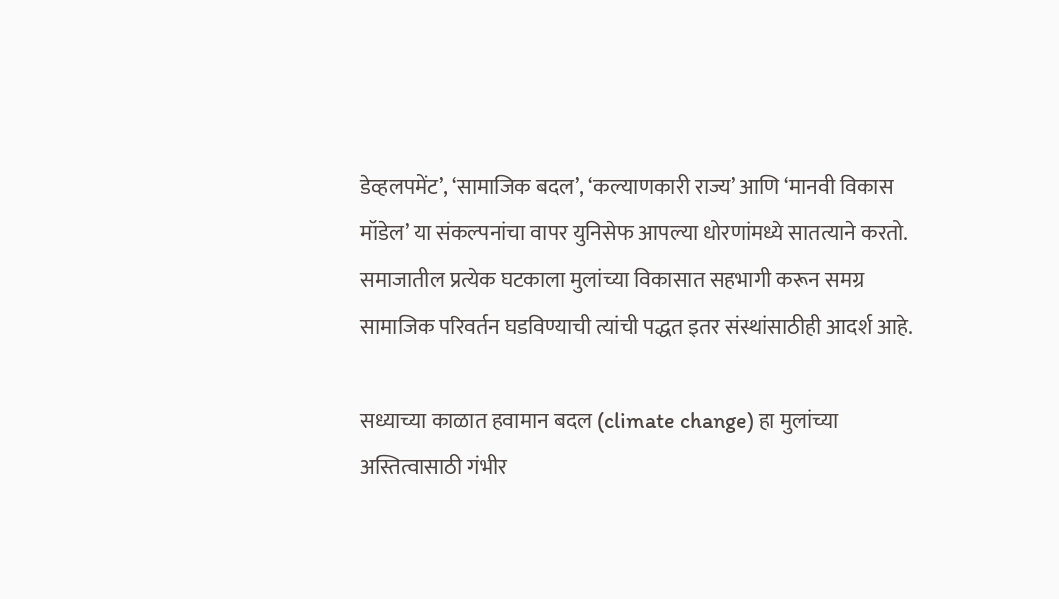डेव्हलपमेंट’, ‘सामाजिक बदल’, ‘कल्याणकारी राज्य’ आणि ‘मानवी विकास मॉडेल’ या संकल्पनांचा वापर युनिसेफ आपल्या धोरणांमध्ये सातत्याने करतो. समाजातील प्रत्येक घटकाला मुलांच्या विकासात सहभागी करून समग्र सामाजिक परिवर्तन घडविण्याची त्यांची पद्धत इतर संस्थांसाठीही आदर्श आहे.

सध्याच्या काळात हवामान बदल (climate change) हा मुलांच्या अस्तित्वासाठी गंभीर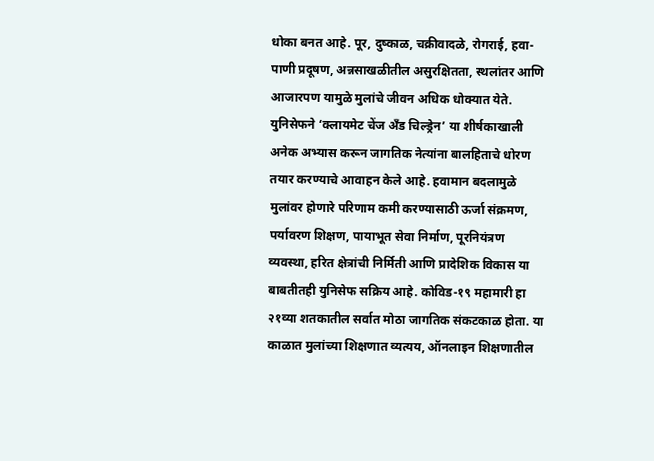धोका बनत आहे. पूर, दुष्काळ, चक्रीवादळे, रोगराई, हवा-पाणी प्रदूषण, अन्नसाखळीतील असुरक्षितता, स्थलांतर आणि आजारपण यामुळे मुलांचे जीवन अधिक धोक्यात येते. युनिसेफने ‘क्लायमेट चेंज अँड चिल्ड्रेन’ या शीर्षकाखाली अनेक अभ्यास करून जागतिक नेत्यांना बालहिताचे धोरण तयार करण्याचे आवाहन केले आहे. हवामान बदलामुळे मुलांवर होणारे परिणाम कमी करण्यासाठी ऊर्जा संक्रमण, पर्यावरण शिक्षण, पायाभूत सेवा निर्माण, पूरनियंत्रण व्यवस्था, हरित क्षेत्रांची निर्मिती आणि प्रादेशिक विकास या बाबतीतही युनिसेफ सक्रिय आहे. कोविड-१९ महामारी हा २१व्या शतकातील सर्वात मोठा जागतिक संकटकाळ होता. या काळात मुलांच्या शिक्षणात व्यत्यय, ऑनलाइन शिक्षणातील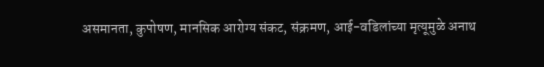असमानता, कुपोषण, मानसिक आरोग्य संकट, संक्रमण, आई-वडिलांच्या मृत्यूमुळे अनाथ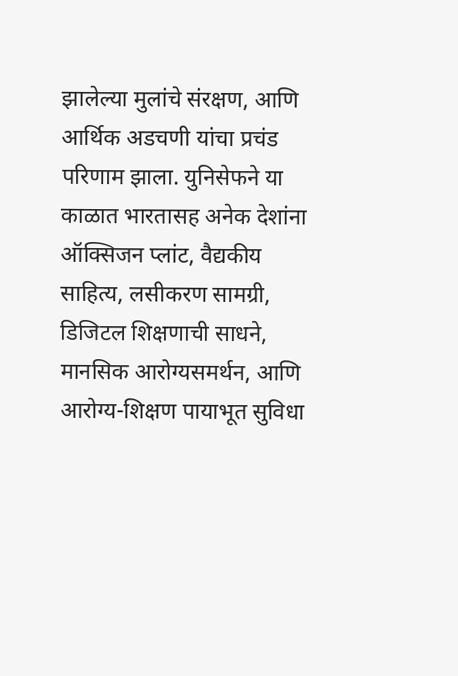झालेल्या मुलांचे संरक्षण, आणि आर्थिक अडचणी यांचा प्रचंड परिणाम झाला. युनिसेफने या काळात भारतासह अनेक देशांना ऑक्सिजन प्लांट, वैद्यकीय साहित्य, लसीकरण सामग्री, डिजिटल शिक्षणाची साधने, मानसिक आरोग्यसमर्थन, आणि आरोग्य-शिक्षण पायाभूत सुविधा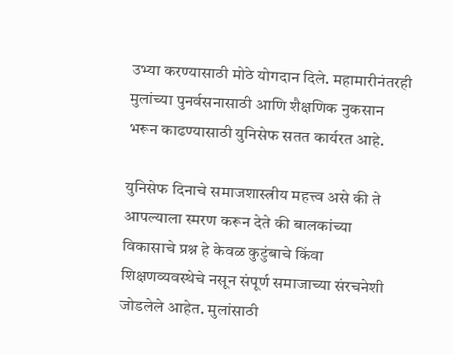उभ्या करण्यासाठी मोठे योगदान दिले. महामारीनंतरही मुलांच्या पुनर्वसनासाठी आणि शैक्षणिक नुकसान भरून काढण्यासाठी युनिसेफ सतत कार्यरत आहे.

युनिसेफ दिनाचे समाजशास्त्रीय महत्त्व असे की ते आपल्याला स्मरण करून देते की बालकांच्या विकासाचे प्रश्न हे केवळ कुटुंबाचे किंवा शिक्षणव्यवस्थेचे नसून संपूर्ण समाजाच्या संरचनेशी जोडलेले आहेत. मुलांसाठी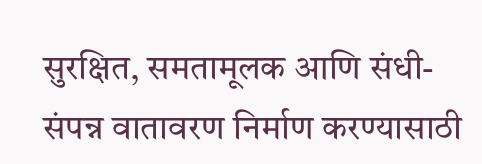सुरक्षित, समतामूलक आणि संधी-संपन्न वातावरण निर्माण करण्यासाठी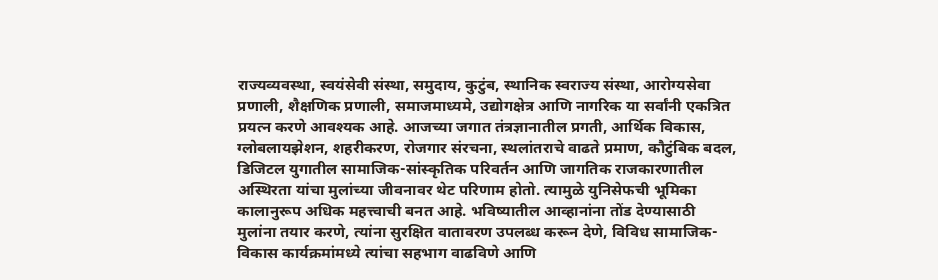राज्यव्यवस्था, स्वयंसेवी संस्था, समुदाय, कुटुंब, स्थानिक स्वराज्य संस्था, आरोग्यसेवा प्रणाली, शैक्षणिक प्रणाली, समाजमाध्यमे, उद्योगक्षेत्र आणि नागरिक या सर्वांनी एकत्रित प्रयत्न करणे आवश्यक आहे. आजच्या जगात तंत्रज्ञानातील प्रगती, आर्थिक विकास, ग्लोबलायझेशन, शहरीकरण, रोजगार संरचना, स्थलांतराचे वाढते प्रमाण, कौटुंबिक बदल, डिजिटल युगातील सामाजिक-सांस्कृतिक परिवर्तन आणि जागतिक राजकारणातील अस्थिरता यांचा मुलांच्या जीवनावर थेट परिणाम होतो. त्यामुळे युनिसेफची भूमिका कालानुरूप अधिक महत्त्वाची बनत आहे. भविष्यातील आव्हानांना तोंड देण्यासाठी मुलांना तयार करणे, त्यांना सुरक्षित वातावरण उपलब्ध करून देणे, विविध सामाजिक-विकास कार्यक्रमांमध्ये त्यांचा सहभाग वाढविणे आणि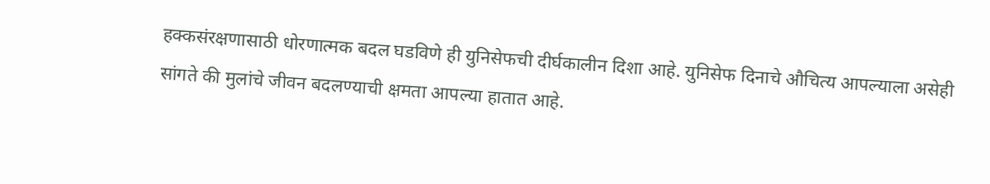हक्कसंरक्षणासाठी धोरणात्मक बदल घडविणे ही युनिसेफची दीर्घकालीन दिशा आहे. युनिसेफ दिनाचे औचित्य आपल्याला असेही सांगते की मुलांचे जीवन बदलण्याची क्षमता आपल्या हातात आहे.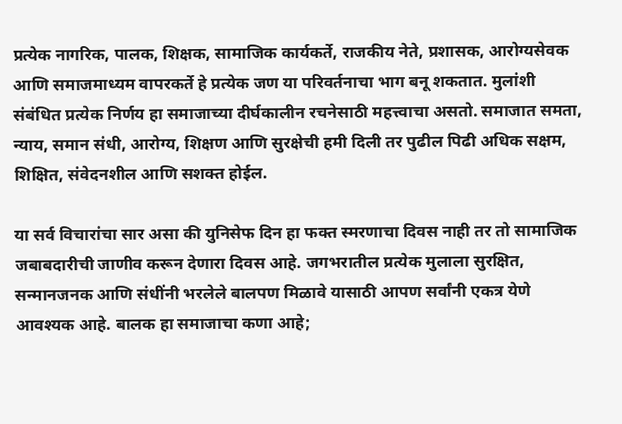प्रत्येक नागरिक, पालक, शिक्षक, सामाजिक कार्यकर्ते, राजकीय नेते, प्रशासक, आरोग्यसेवक आणि समाजमाध्यम वापरकर्ते हे प्रत्येक जण या परिवर्तनाचा भाग बनू शकतात. मुलांशी संबंधित प्रत्येक निर्णय हा समाजाच्या दीर्घकालीन रचनेसाठी महत्त्वाचा असतो. समाजात समता, न्याय, समान संधी, आरोग्य, शिक्षण आणि सुरक्षेची हमी दिली तर पुढील पिढी अधिक सक्षम, शिक्षित, संवेदनशील आणि सशक्त होईल.

या सर्व विचारांचा सार असा की युनिसेफ दिन हा फक्त स्मरणाचा दिवस नाही तर तो सामाजिक जबाबदारीची जाणीव करून देणारा दिवस आहे. जगभरातील प्रत्येक मुलाला सुरक्षित, सन्मानजनक आणि संधींनी भरलेले बालपण मिळावे यासाठी आपण सर्वांनी एकत्र येणे आवश्यक आहे. बालक हा समाजाचा कणा आहे;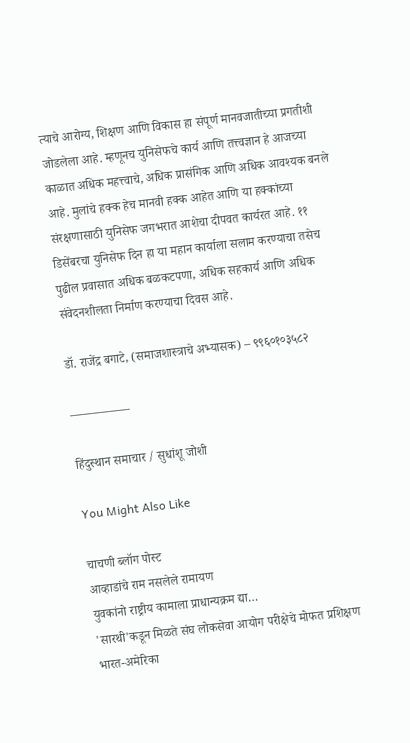त्याचे आरोग्य, शिक्षण आणि विकास हा संपूर्ण मानवजातीच्या प्रगतीशी जोडलेला आहे. म्हणूनच युनिसेफचे कार्य आणि तत्त्वज्ञान हे आजच्या काळात अधिक महत्त्वाचे, अधिक प्रासंगिक आणि अधिक आवश्यक बनले आहे. मुलांचे हक्क हेच मानवी हक्क आहेत आणि या हक्कांच्या संरक्षणासाठी युनिसेफ जगभरात आशेचा दीपवत कार्यरत आहे. ११ डिसेंबरचा युनिसेफ दिन हा या महान कार्याला सलाम करण्याचा तसेच पुढील प्रवासात अधिक बळकटपणा, अधिक सहकार्य आणि अधिक संवेदनशीलता निर्माण करण्याचा दिवस आहे.

डॉ. राजेंद्र बगाटे, (समाजशास्त्राचे अभ्यासक) – ९९६०१०३५८२

—————

हिंदुस्थान समाचार / सुधांशू जोशी

You Might Also Like

चाचणी ब्लॉग पोस्ट
आव्हाडांचे राम नसलेले रामायण
युवकांनो राष्ट्रीय कामाला प्राधान्यक्रम द्या…
'सारथी'कडून मिळते संघ लोकसेवा आयोग परीक्षेचे मोफत प्रशिक्षण
भारत-अमेरिका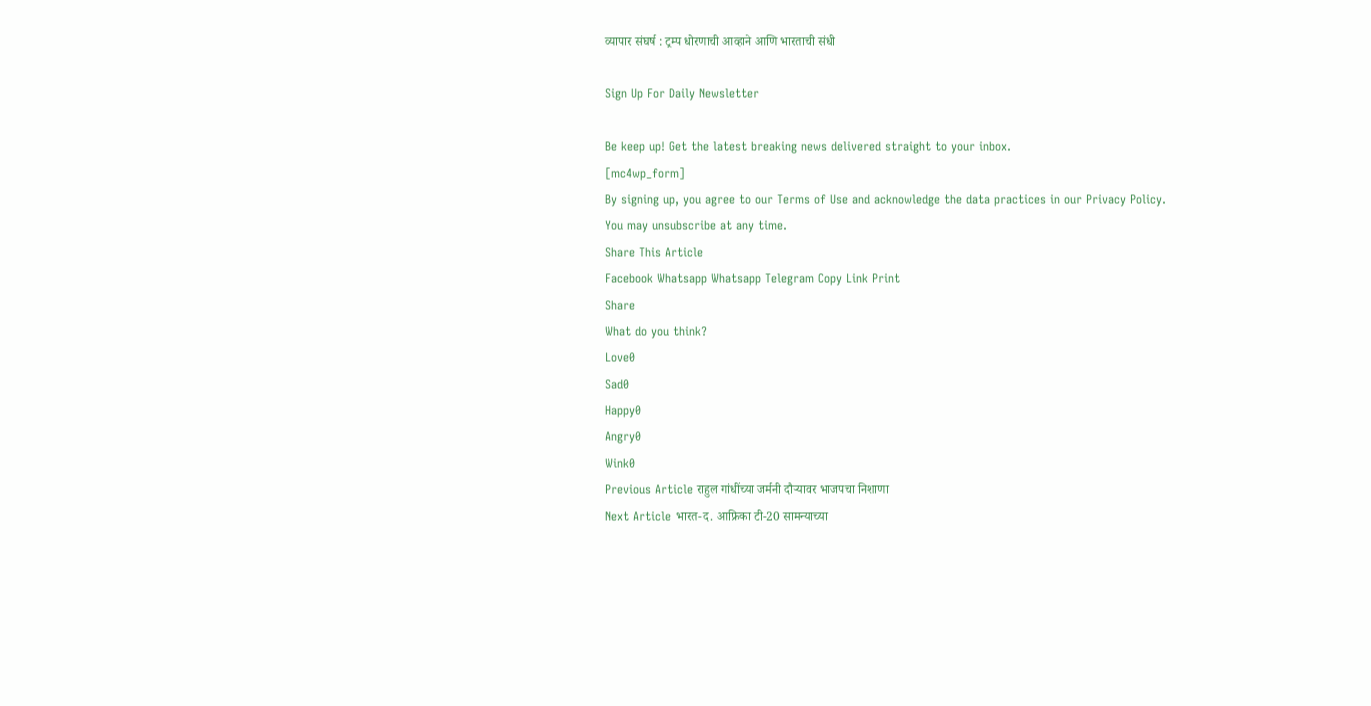व्यापार संघर्ष : ट्रम्प धोरणाची आव्हाने आणि भारताची संधी

Sign Up For Daily Newsletter

Be keep up! Get the latest breaking news delivered straight to your inbox.
[mc4wp_form]
By signing up, you agree to our Terms of Use and acknowledge the data practices in our Privacy Policy. You may unsubscribe at any time.
Share This Article
Facebook Whatsapp Whatsapp Telegram Copy Link Print
Share
What do you think?
Love0
Sad0
Happy0
Angry0
Wink0
Previous Article राहुल गांधींच्या जर्मनी दौऱ्यावर भाजपचा निशाणा
Next Article भारत-द. आफ्रिका टी-20 सामन्याच्या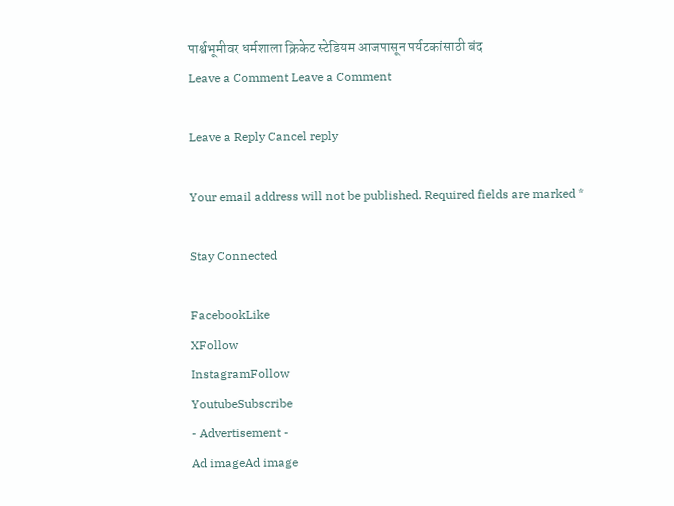पार्श्वभूमीवर धर्मशाला क्रिकेट स्टेडियम आजपासून पर्यटकांसाठी बंद
Leave a Comment Leave a Comment

Leave a Reply Cancel reply

Your email address will not be published. Required fields are marked *

Stay Connected

FacebookLike
XFollow
InstagramFollow
YoutubeSubscribe
- Advertisement -
Ad imageAd image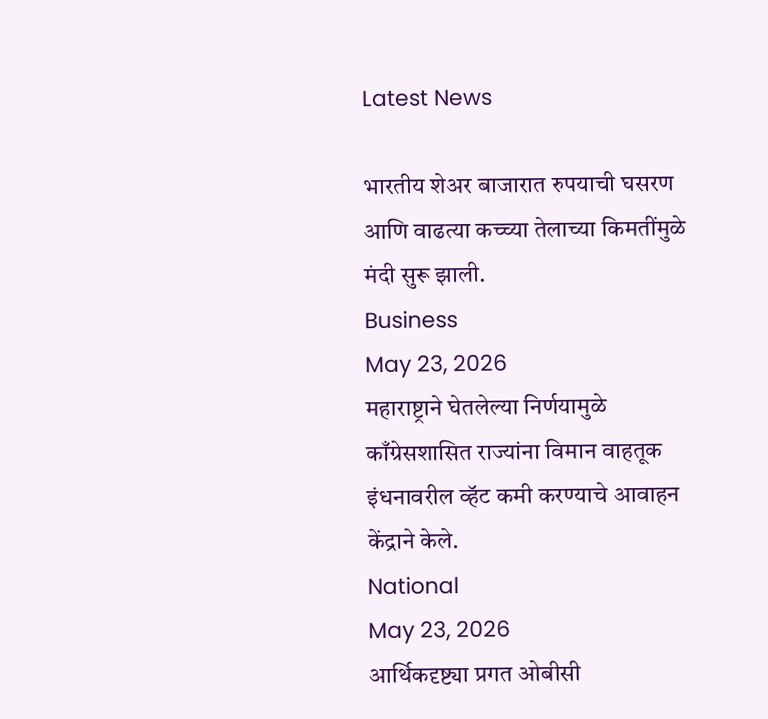Latest News

भारतीय शेअर बाजारात रुपयाची घसरण आणि वाढत्या कच्च्या तेलाच्या किमतींमुळे मंदी सुरू झाली.
Business
May 23, 2026
महाराष्ट्राने घेतलेल्या निर्णयामुळे काँग्रेसशासित राज्यांना विमान वाहतूक इंधनावरील व्हॅट कमी करण्याचे आवाहन केंद्राने केले.
National
May 23, 2026
आर्थिकदृष्ट्या प्रगत ओबीसी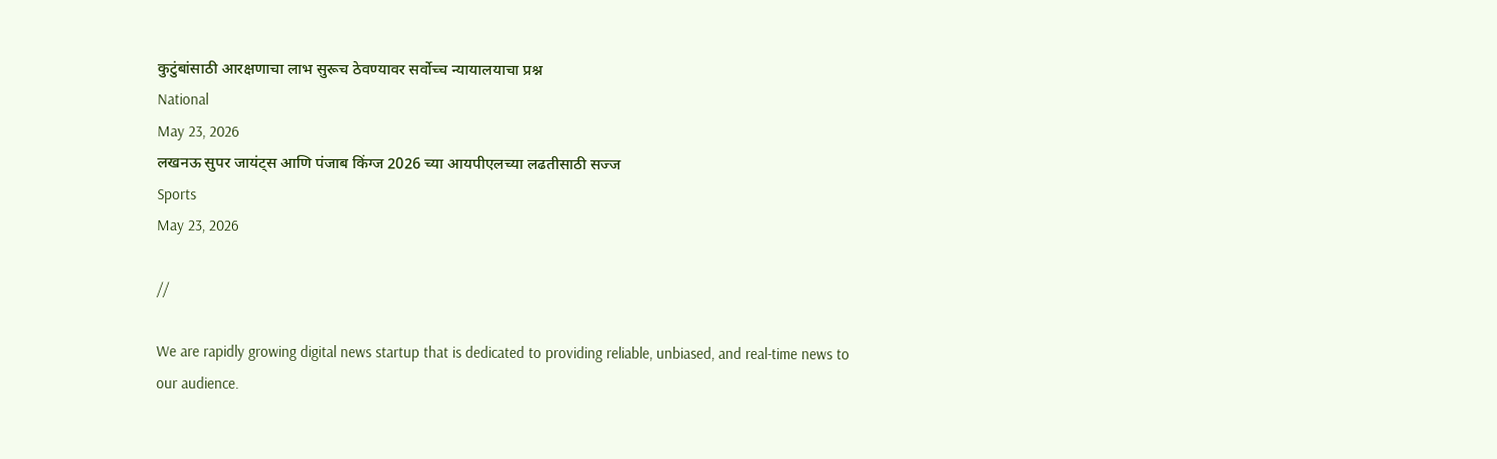कुटुंबांसाठी आरक्षणाचा लाभ सुरूच ठेवण्यावर सर्वोच्च न्यायालयाचा प्रश्न
National
May 23, 2026
लखनऊ सुपर जायंट्स आणि पंजाब किंग्ज 2026 च्या आयपीएलच्या लढतीसाठी सज्ज
Sports
May 23, 2026

//

We are rapidly growing digital news startup that is dedicated to providing reliable, unbiased, and real-time news to our audience.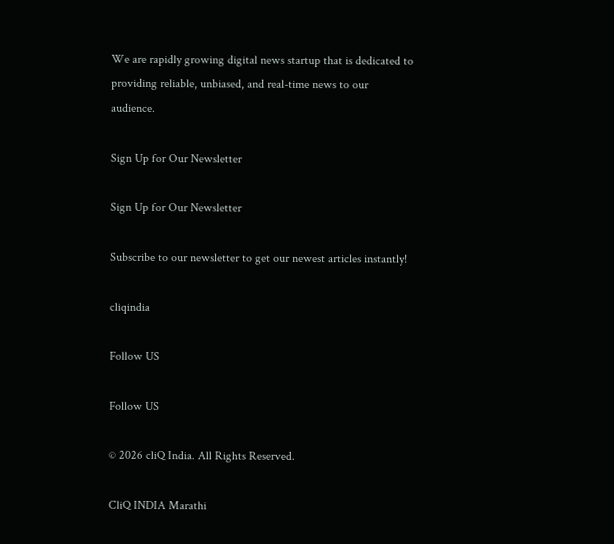We are rapidly growing digital news startup that is dedicated to providing reliable, unbiased, and real-time news to our audience.

Sign Up for Our Newsletter

Sign Up for Our Newsletter

Subscribe to our newsletter to get our newest articles instantly!

cliqindia

Follow US

Follow US

© 2026 cliQ India. All Rights Reserved.

CliQ INDIA Marathi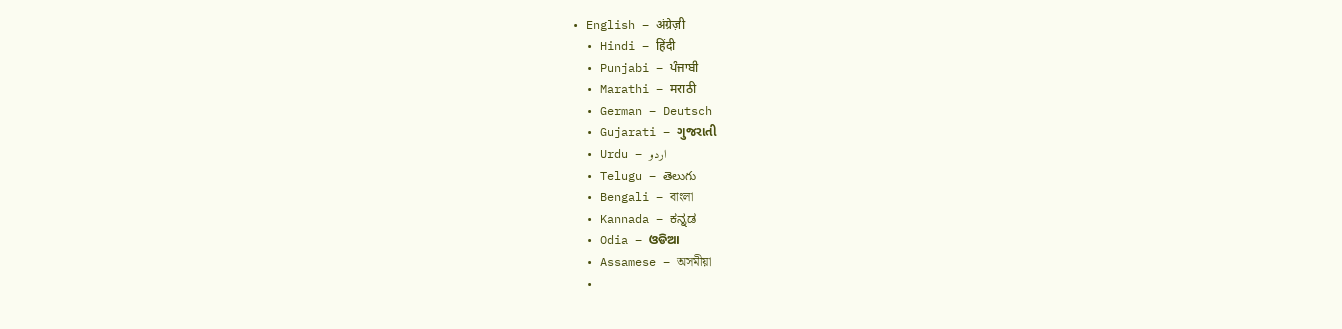• English – अंग्रेज़ी
  • Hindi – हिंदी
  • Punjabi – ਪੰਜਾਬੀ
  • Marathi – मराठी
  • German – Deutsch
  • Gujarati – ગુજરાતી
  • Urdu – اردو
  • Telugu – తెలుగు
  • Bengali – বাংলা
  • Kannada – ಕನ್ನಡ
  • Odia – ଓଡିଆ
  • Assamese – অসমীয়া
  •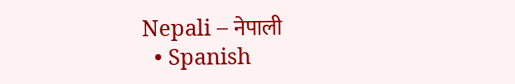Nepali – नेपाली
  • Spanish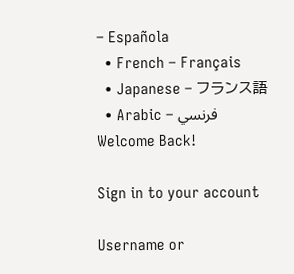– Española
  • French – Français
  • Japanese – フランス語
  • Arabic – فرنسي
Welcome Back!

Sign in to your account

Username or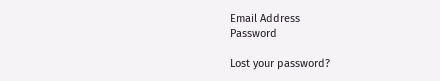Email Address
Password

Lost your password?